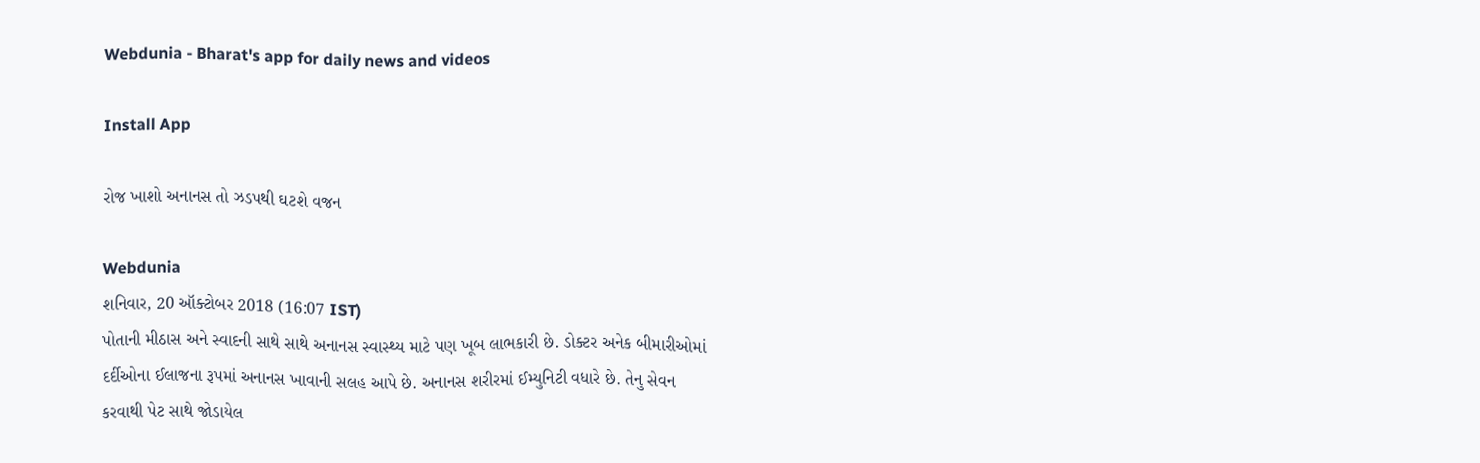Webdunia - Bharat's app for daily news and videos

Install App

રોજ ખાશો અનાનસ તો ઝડપથી ઘટશે વજન

Webdunia
શનિવાર, 20 ઑક્ટોબર 2018 (16:07 IST)
પોતાની મીઠાસ અને સ્વાદની સાથે સાથે અનાનસ સ્વાસ્થ્ય માટે પણ ખૂબ લાભકારી છે. ડોક્ટર અનેક બીમારીઓમાં દર્દીઓના ઈલાજના રૂપમાં અનાનસ ખાવાની સલહ આપે છે. અનાનસ શરીરમાં ઈમ્યુનિટી વધારે છે. તેનુ સેવન કરવાથી પેટ સાથે જોડાયેલ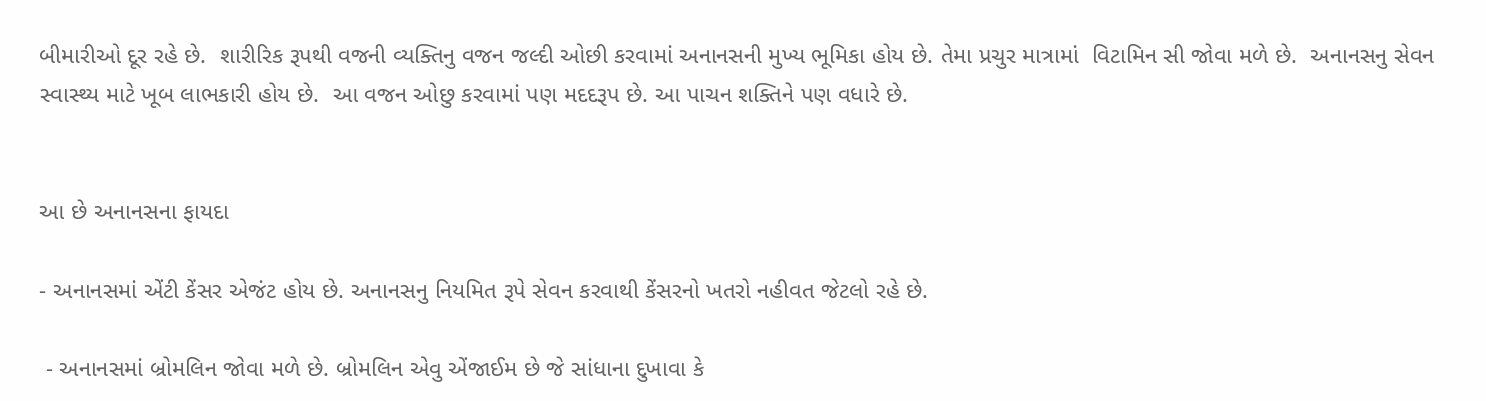બીમારીઓ દૂર રહે છે.  શારીરિક રૂપથી વજની વ્યક્તિનુ વજન જલ્દી ઓછી કરવામાં અનાનસની મુખ્ય ભૂમિકા હોય છે. તેમા પ્રચુર માત્રામાં  વિટામિન સી જોવા મળે છે.  અનાનસનુ સેવન સ્વાસ્થ્ય માટે ખૂબ લાભકારી હોય છે.  આ વજન ઓછુ કરવામાં પણ મદદરૂપ છે. આ પાચન શક્તિને પણ વધારે છે.


આ છે અનાનસના ફાયદા

- અનાનસમાં એંટી કેંસર એજંટ હોય છે. અનાનસનુ નિયમિત રૂપે સેવન કરવાથી કેંસરનો ખતરો નહીવત જેટલો રહે છે.

 - અનાનસમાં બ્રોમલિન જોવા મળે છે. બ્રોમલિન એવુ એંજાઈમ છે જે સાંધાના દુખાવા કે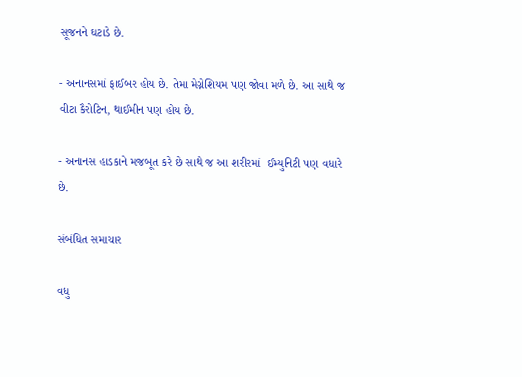સૂજનને ઘટાડે છે.

- અનાનસમાં ફાઈબર હોય છે. તેમા મેગ્નેશિયમ પણ જોવા મળે છે. આ સાથે જ વીટા કૈરોટિન, થાઈમીન પણ હોય છે.

- અનાનસ હાડકાને મજબૂત કરે છે સાથે જ આ શરીરમાં  ઈમ્યુનિટી પણ વધારે છે.

સંબંધિત સમાચાર

વધુ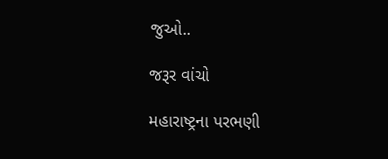જુઓ..

જરૂર વાંચો

મહારાષ્ટ્રના પરભણી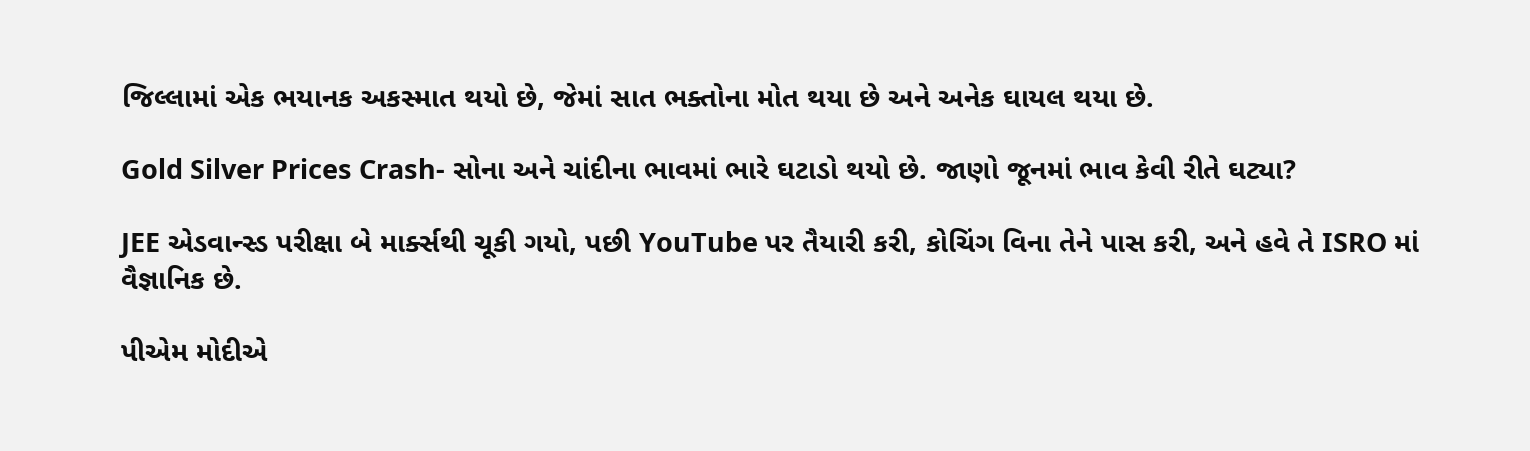જિલ્લામાં એક ભયાનક અકસ્માત થયો છે, જેમાં સાત ભક્તોના મોત થયા છે અને અનેક ઘાયલ થયા છે.

Gold Silver Prices Crash- સોના અને ચાંદીના ભાવમાં ભારે ઘટાડો થયો છે. જાણો જૂનમાં ભાવ કેવી રીતે ઘટ્યા?

JEE એડવાન્સ્ડ પરીક્ષા બે માર્ક્સથી ચૂકી ગયો, પછી YouTube પર તૈયારી કરી, કોચિંગ વિના તેને પાસ કરી, અને હવે તે ISRO માં વૈજ્ઞાનિક છે.

પીએમ મોદીએ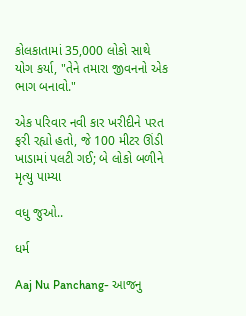કોલકાતામાં 35,000 લોકો સાથે યોગ કર્યા, "તેને તમારા જીવનનો એક ભાગ બનાવો."

એક પરિવાર નવી કાર ખરીદીને પરત ફરી રહ્યો હતો, જે 100 મીટર ઊંડી ખાડામાં પલટી ગઈ; બે લોકો બળીને મૃત્યુ પામ્યા

વધુ જુઓ..

ધર્મ

Aaj Nu Panchang- આજનુ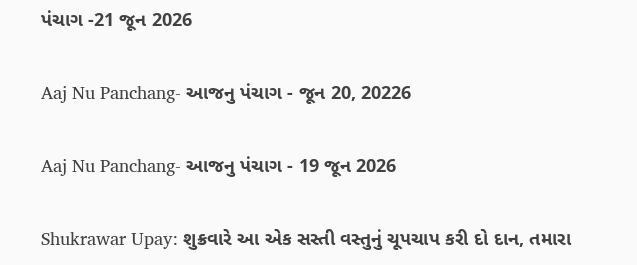પંચાગ -21 જૂન 2026

Aaj Nu Panchang- આજનુ પંચાગ - જૂન 20, 20226

Aaj Nu Panchang- આજનુ પંચાગ - 19 જૂન 2026

Shukrawar Upay: શુક્રવારે આ એક સસ્તી વસ્તુનું ચૂપચાપ કરી દો દાન, તમારા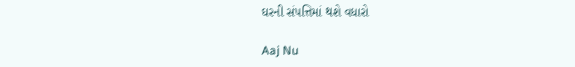ઘરની સંપત્તિમાં થશે વધારો

Aaj Nu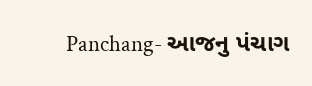Panchang- આજનુ પંચાગ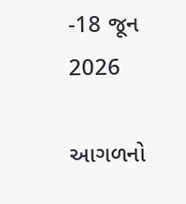-18 જૂન 2026

આગળનો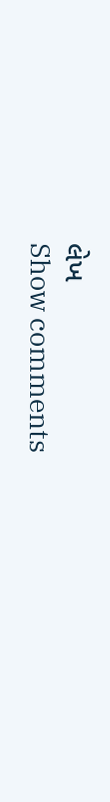લેખ
Show comments